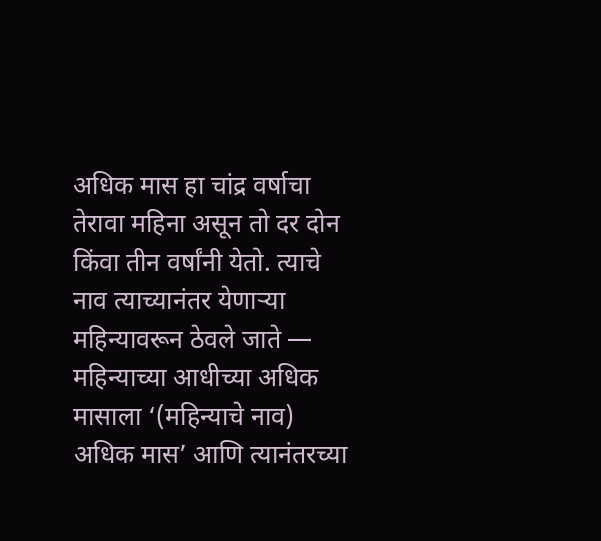अधिक मास हा चांद्र वर्षाचा तेरावा महिना असून तो दर दोन किंवा तीन वर्षांनी येतो. त्याचे नाव त्याच्यानंतर येणाऱ्या महिन्यावरून ठेवले जाते — महिन्याच्या आधीच्या अधिक मासाला ‘(महिन्याचे नाव) अधिक मास’ आणि त्यानंतरच्या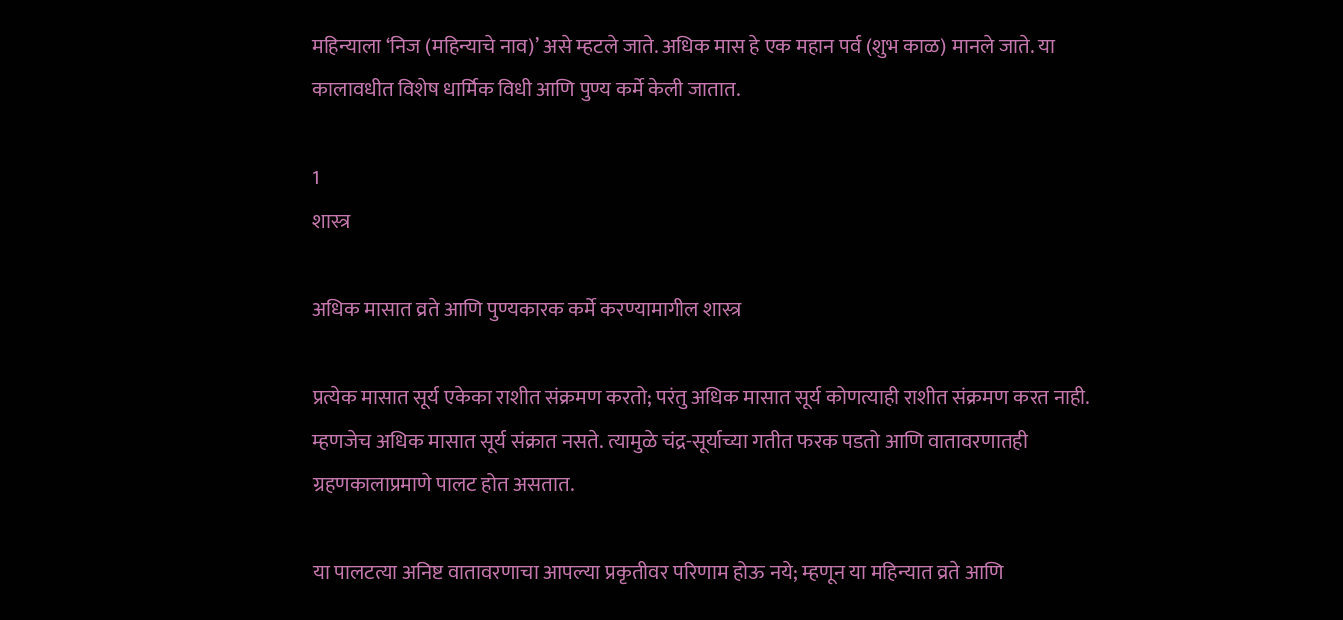महिन्याला ‘निज (महिन्याचे नाव)’ असे म्हटले जाते. अधिक मास हे एक महान पर्व (शुभ काळ) मानले जाते. या कालावधीत विशेष धार्मिक विधी आणि पुण्य कर्मे केली जातात.

1
शास्त्र

अधिक मासात व्रते आणि पुण्यकारक कर्मे करण्यामागील शास्त्र

प्रत्येक मासात सूर्य एकेका राशीत संक्रमण करतो; परंतु अधिक मासात सूर्य कोणत्याही राशीत संक्रमण करत नाही. म्हणजेच अधिक मासात सूर्य संक्रात नसते. त्यामुळे चंद्र-सूर्याच्या गतीत फरक पडतो आणि वातावरणातही ग्रहणकालाप्रमाणे पालट होत असतात.

या पालटत्या अनिष्ट वातावरणाचा आपल्या प्रकृतीवर परिणाम होऊ नये; म्हणून या महिन्यात व्रते आणि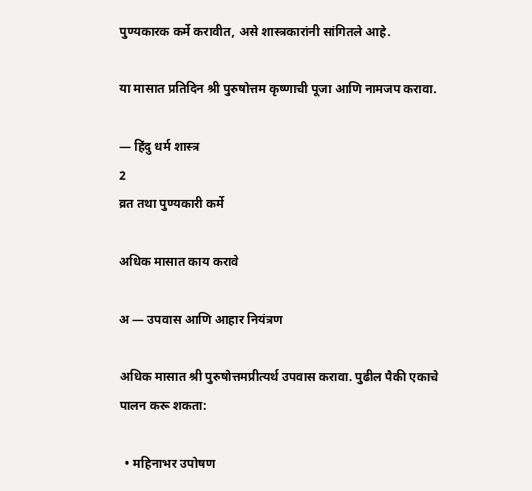पुण्यकारक कर्मे करावीत, असे शास्त्रकारांनी सांगितले आहे.

या मासात प्रतिदिन श्री पुरुषोत्तम कृष्णाची पूजा आणि नामजप करावा.

— हिंदु धर्म शास्त्र
2
व्रत तथा पुण्यकारी कर्मे

अधिक मासात काय करावे

अ — उपवास आणि आहार नियंत्रण

अधिक मासात श्री पुरुषोत्तमप्रीत्यर्थ उपवास करावा. पुढील पैकी एकाचे पालन करू शकता:

  • महिनाभर उपोषण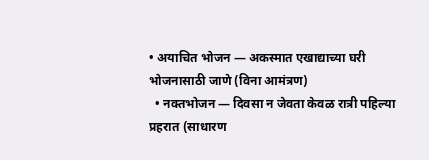• अयाचित भोजन — अकस्मात एखाद्याच्या घरी भोजनासाठी जाणे (विना आमंत्रण)
  • नक्तभोजन — दिवसा न जेवता केवळ रात्री पहिल्या प्रहरात (साधारण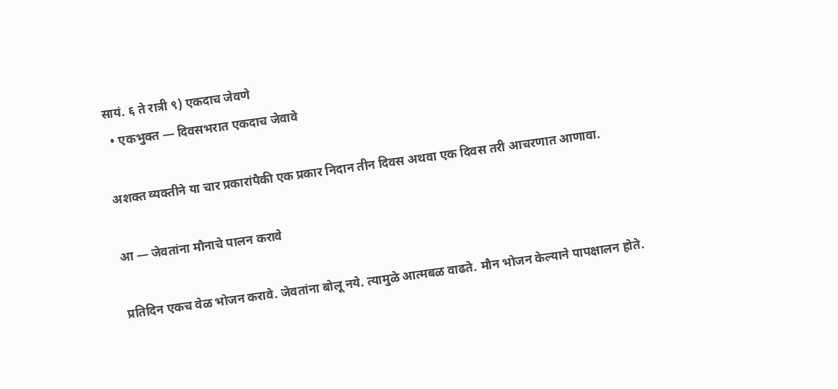सायं. ६ ते रात्री ९) एकदाच जेवणे
  • एकभुक्त — दिवसभरात एकदाच जेवावे

अशक्त व्यक्तीने या चार प्रकारांपैकी एक प्रकार निदान तीन दिवस अथवा एक दिवस तरी आचरणात आणावा.

आ — जेवतांना मौनाचे पालन करावे

प्रतिदिन एकच वेळ भोजन करावे. जेवतांना बोलू नये. त्यामुळे आत्मबळ वाढते. मौन भोजन केल्याने पापक्षालन होते.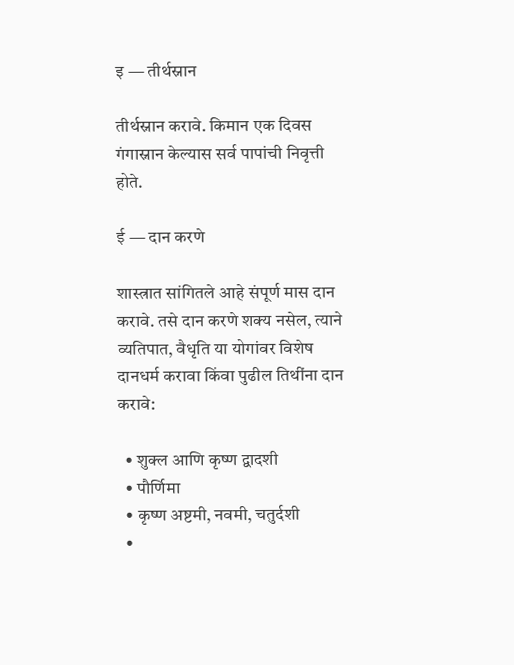इ — तीर्थस्नान

तीर्थस्नान करावे. किमान एक दिवस गंगास्नान केल्यास सर्व पापांची निवृत्ती होते.

ई — दान करणे

शास्त्रात सांगितले आहे संपूर्ण मास दान करावे. तसे दान करणे शक्य नसेल, त्याने व्यतिपात, वैधृति या योगांवर विशेष दानधर्म करावा किंवा पुढील तिथींना दान करावे:

  • शुक्ल आणि कृष्ण द्वादशी
  • पौर्णिमा
  • कृष्ण अष्टमी, नवमी, चतुर्दशी
  •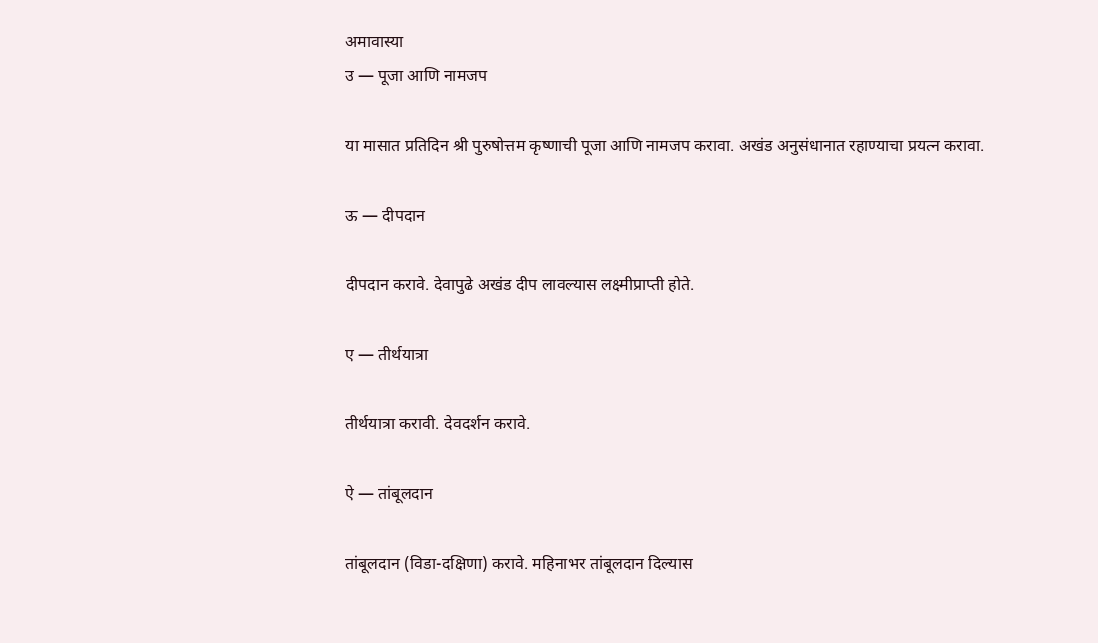अमावास्या
उ — पूजा आणि नामजप

या मासात प्रतिदिन श्री पुरुषोत्तम कृष्णाची पूजा आणि नामजप करावा. अखंड अनुसंधानात रहाण्याचा प्रयत्न करावा.

ऊ — दीपदान

दीपदान करावे. देवापुढे अखंड दीप लावल्यास लक्ष्मीप्राप्ती होते.

ए — तीर्थयात्रा

तीर्थयात्रा करावी. देवदर्शन करावे.

ऐ — तांबूलदान

तांबूलदान (विडा-दक्षिणा) करावे. महिनाभर तांबूलदान दिल्यास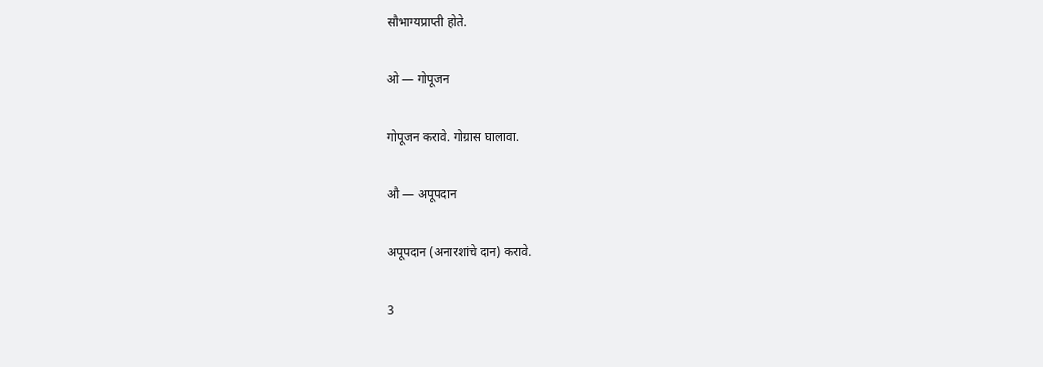सौभाग्यप्राप्ती होते.

ओ — गोपूजन

गोपूजन करावे. गोग्रास घालावा.

औ — अपूपदान

अपूपदान (अनारशांचे दान) करावे.

3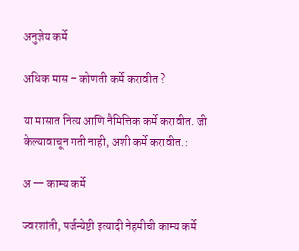अनुज्ञेय कर्मे

अधिक मास – कोणती कर्मे करावीत ?

या मासात नित्य आणि नैमित्तिक कर्मे करावीत. जी केल्यावाचून गती नाही, अशी कर्मे करावीत.:

अ — काम्य कर्मे

ज्वरशांती, पर्जन्येष्टी इत्यादी नेहमीची काम्य कर्मे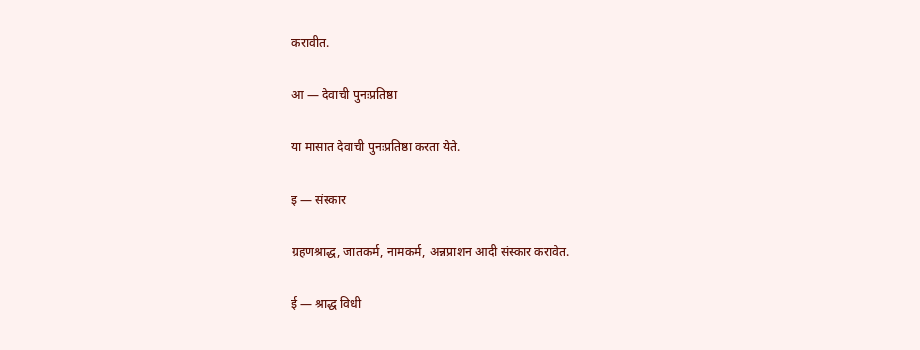करावीत.

आ — देवाची पुनःप्रतिष्ठा

या मासात देवाची पुनःप्रतिष्ठा करता येते.

इ — संस्कार

ग्रहणश्राद्ध, जातकर्म, नामकर्म, अन्नप्राशन आदी संस्कार करावेत.

ई — श्राद्ध विधी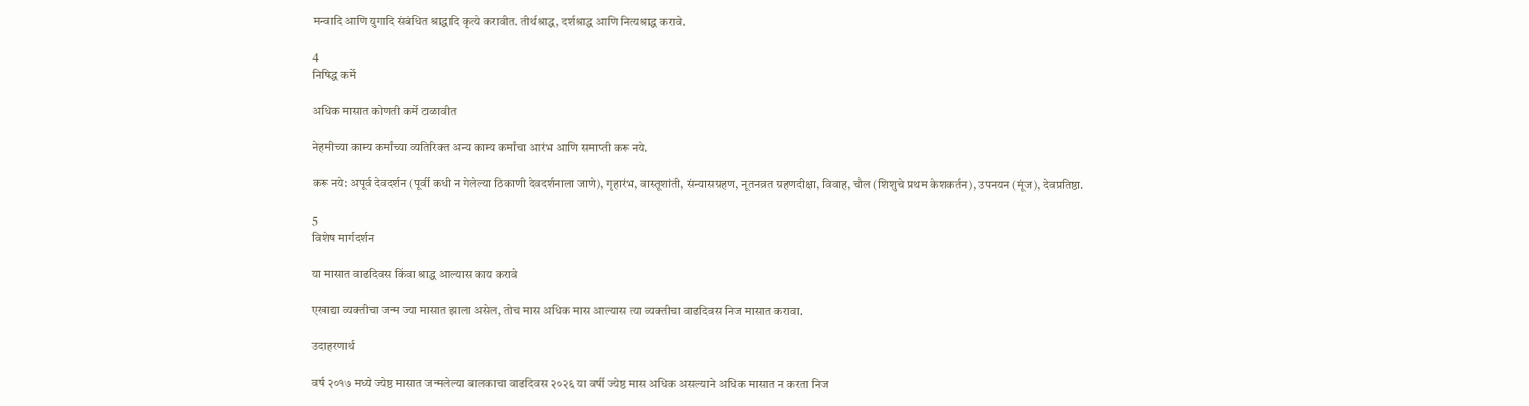मन्वादि आणि युगादि संबंधित श्राद्धादि कृत्ये करावीत. तीर्थश्राद्ध, दर्शश्राद्ध आणि नित्यश्राद्ध करावे.

4
निषिद्ध कर्मे

अधिक मासात कोणती कर्मे टाळावीत

नेहमीच्या काम्य कर्मांच्या व्यतिरिक्त अन्य काम्य कर्मांचा आरंभ आणि समाप्ती करू नये.

करू नये: अपूर्व देवदर्शन (पूर्वी कधी न गेलेल्या ठिकाणी देवदर्शनाला जाणे), गृहारंभ, वास्तूशांती, संन्यासग्रहण, नूतनव्रत ग्रहणदीक्षा, विवाह, चौल (शिशुचे प्रथम केशकर्तन), उपनयन (मूंज), देवप्रतिष्ठा.

5
विशेष मार्गदर्शन

या मासात वाढदिवस किंवा श्राद्ध आल्यास काय करा‌वे

एखाद्या व्यक्तीचा जन्म ज्या मासात झाला असेल, तोच मास अधिक मास आल्यास त्या व्यक्तीचा वाढदिवस निज मासात करावा.

उदाहरणार्थ

वर्ष २०१७ मध्ये ज्येष्ठ मासात जन्मलेल्या बालकाचा वाढदिवस २०२६ या वर्षी ज्येष्ठ मास अधिक असल्याने अधिक मासात न करता निज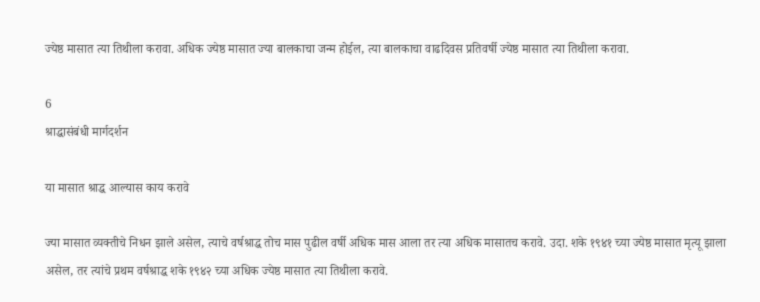ज्येष्ठ मासात त्या तिथीला करावा. अधिक ज्येष्ठ मासात ज्या बालकाचा जन्म होईल, त्या बालकाचा वाढदिवस प्रतिवर्षी ज्येष्ठ मासात त्या तिथीला करावा.

6
श्राद्धासंबंधी मार्गदर्शन

या मासात श्राद्ध आल्यास काय करा‌वे

ज्या मासात व्यक्तीचे निधन झाले असेल, त्याचे वर्षश्राद्ध तोच मास पुढील वर्षी अधिक मास आला तर त्या अधिक मासातच करावे. उदा. शके १९४१ च्या ज्येष्ठ मासात मृत्यू झाला असेल, तर त्यांचे प्रथम वर्षश्राद्ध शके १९४२ च्या अधिक ज्येष्ठ मासात त्या तिथीला करावे.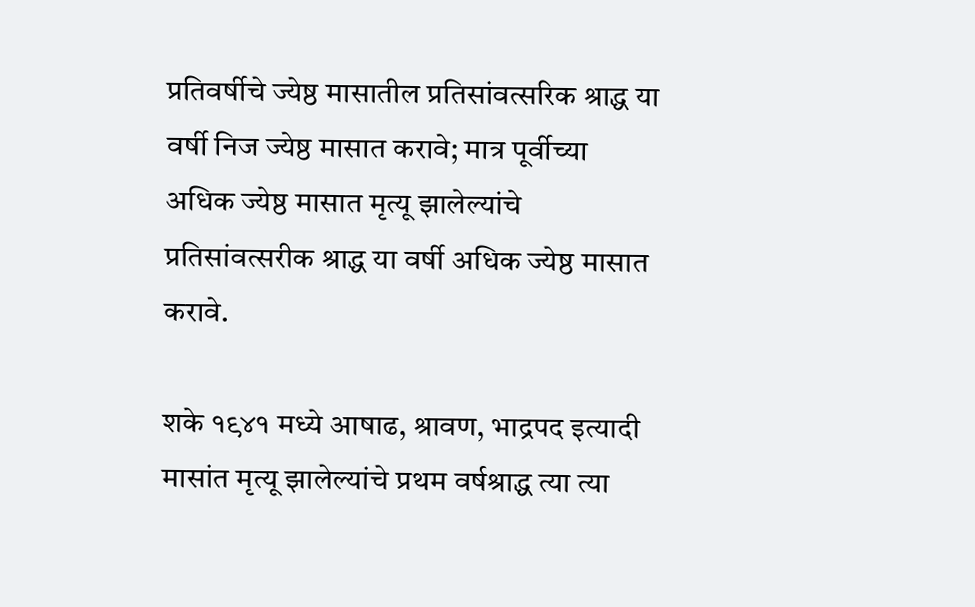प्रतिवर्षीचे ज्येष्ठ मासातील प्रतिसांवत्सरिक श्राद्ध या वर्षी निज ज्येष्ठ मासात करावे; मात्र पूर्वीच्या अधिक ज्येष्ठ मासात मृत्यू झालेल्यांचे प्रतिसांवत्सरीक श्राद्ध या वर्षी अधिक ज्येष्ठ मासात करावे.

शके १९४१ मध्ये आषाढ, श्रावण, भाद्रपद इत्यादी मासांत मृत्यू झालेल्यांचे प्रथम वर्षश्राद्ध त्या त्या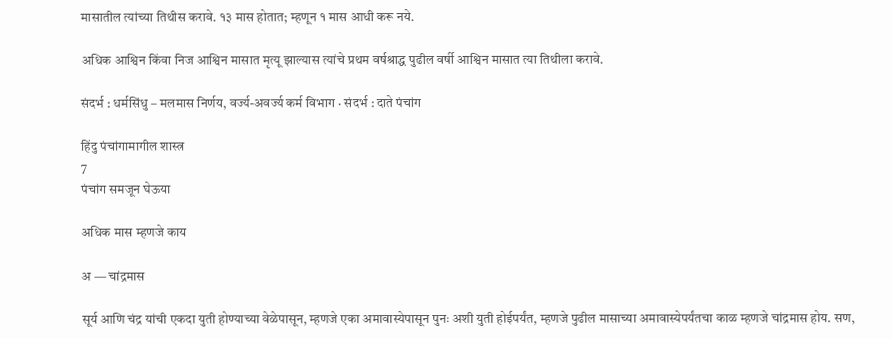मासातील त्यांच्या तिथीस करावे. १३ मास होतात; म्हणून १ मास आधी करू नये.

अधिक आश्विन किंवा निज आश्विन मासात मृत्यू झाल्यास त्यांचे प्रथम वर्षश्राद्ध पुढील वर्षी आश्विन मासात त्या तिथीला करावे.

संदर्भ : धर्मसिंधु – मलमास निर्णय, वर्ज्य-अवर्ज्य कर्म विभाग · संदर्भ : दाते पंचांग

हिंदु पंचांगामागील शास्त्र
7
पंचांग समजून घेऊया

अधिक मास म्हणजे काय

अ — चांद्रमास

सूर्य आणि चंद्र यांची एकदा युती होण्याच्या वेळेपासून, म्हणजे एका अमावास्येपासून पुनः अशी युती होईपर्यंत, म्हणजे पुढील मासाच्या अमावास्येपर्यंतचा काळ म्हणजे चांद्रमास होय. सण,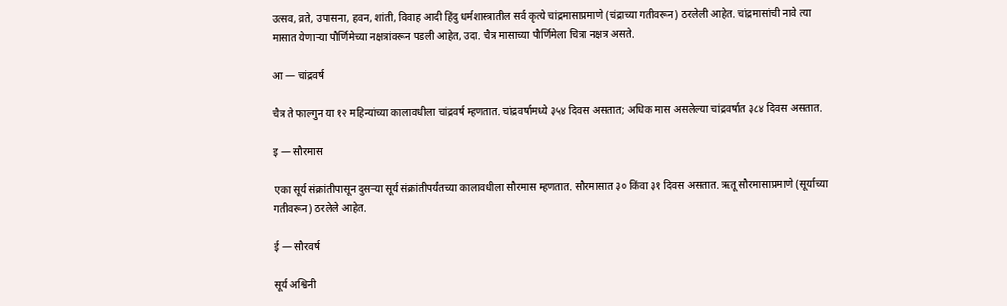उत्सव, व्रते, उपासना, हवन, शांती, विवाह आदी हिंदु धर्मशास्त्रातील सर्व कृत्ये चांद्रमासाप्रमाणे (चंद्राच्या गतीवरून) ठरलेली आहेत. चांद्रमासांची नावे त्या मासात येणाऱ्या पौर्णिमेच्या नक्षत्रांवरून पडली आहेत, उदा. चैत्र मासाच्या पौर्णिमेला चित्रा नक्षत्र असते.

आ — चांद्रवर्ष

चैत्र ते फाल्गुन या १२ महिन्यांच्या कालावधीला चांद्रवर्ष म्हणतात. चांद्रवर्षामध्ये ३५४ दिवस असतात; अधिक मास असलेल्या चांद्रवर्षात ३८४ दिवस असतात.

इ — सौरमास

एका सूर्य संक्रांतीपासून दुसऱ्या सूर्य संक्रांतीपर्यंतच्या कालावधीला सौरमास म्हणतात. सौरमासात ३० किंवा ३१ दिवस असतात. ऋतू सौरमासाप्रमाणे (सूर्याच्या गतीवरून) ठरलेले आहेत.

ई — सौरवर्ष

सूर्य अश्विनी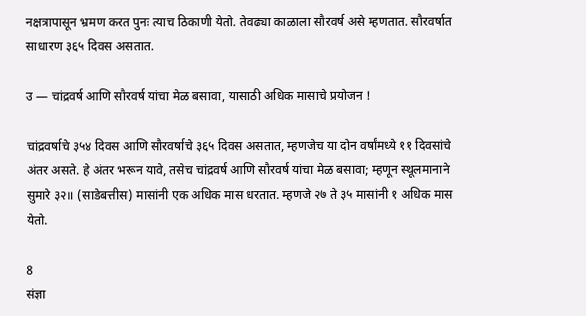नक्षत्रापासून भ्रमण करत पुनः त्याच ठिकाणी येतो. तेवढ्या काळाला सौरवर्ष असे म्हणतात. सौरवर्षात साधारण ३६५ दिवस असतात.

उ — चांद्रवर्ष आणि सौरवर्ष यांचा मेळ बसावा, यासाठी अधिक मासाचे प्रयोजन !

चांद्रवर्षाचे ३५४ दिवस आणि सौरवर्षाचे ३६५ दिवस असतात, म्हणजेच या दोन वर्षांमध्ये ११ दिवसांचे अंतर असते. हे अंतर भरून यावे, तसेच चांद्रवर्ष आणि सौरवर्ष यांचा मेळ बसावा; म्हणून स्थूलमानाने सुमारे ३२॥ (साडेबत्तीस) मासांनी एक अधिक मास धरतात. म्हणजे २७ ते ३५ मासांनी १ अधिक मास येतो.

8
संज्ञा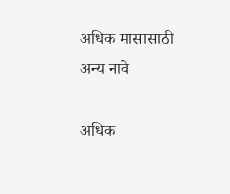अधिक मासासाठी अन्य नावे

अधिक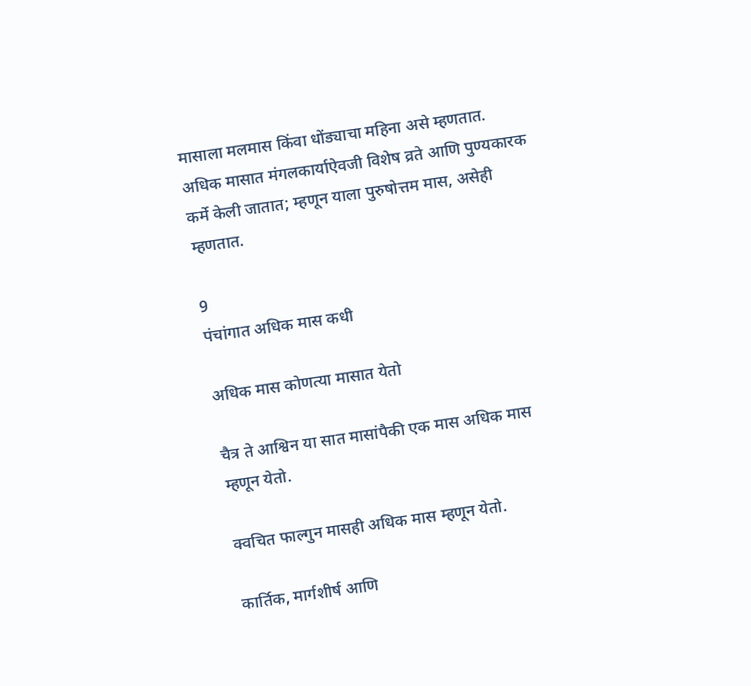मासाला मलमास किंवा धोंड्याचा महिना असे म्हणतात. अधिक मासात मंगलकार्याऐवजी विशेष व्रते आणि पुण्यकारक कर्मे केली जातात; म्हणून याला पुरुषोत्तम मास, असेही म्हणतात.

9
पंचांगात अधिक मास कधी

अधिक मास कोणत्या मासात येतो

चैत्र ते आश्विन या सात मासांपैकी एक मास अधिक मास म्हणून येतो.

क्वचित फाल्गुन मासही अधिक मास म्हणून येतो.

कार्तिक, मार्गशीर्ष आणि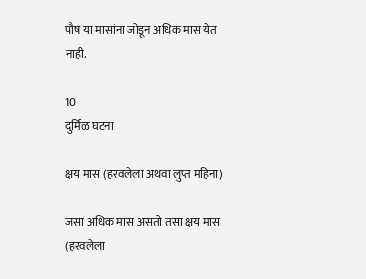पौष या मासांना जोडून अधिक मास येत नाही.

10
दुर्मिळ घटना

क्षय मास (हरवलेला अथवा लुप्त महिना)

जसा अधिक मास असतो तसा क्षय मास (हरवलेला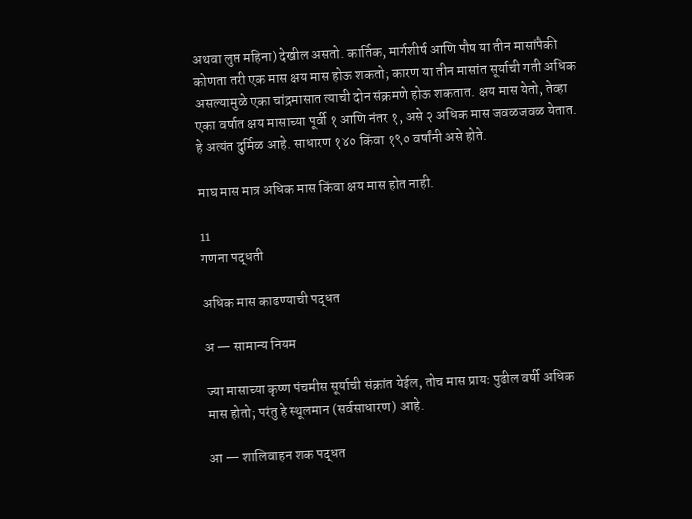अथवा लुप्त महिना) देखील असतो. कार्तिक, मार्गशीर्ष आणि पौष या तीन मासांपैकी कोणता तरी एक मास क्षय मास होऊ शकतो; कारण या तीन मासांत सूर्याची गती अधिक असल्यामुळे एका चांद्रमासात त्याची दोन संक्रमणे होऊ शकतात. क्षय मास येतो, तेव्हा एका वर्षात क्षय मासाच्या पूर्वी १ आणि नंतर १, असे २ अधिक मास जवळजवळ येतात. हे अत्यंत दुर्मिळ आहे. साधारण १४० किंवा १९० वर्षांनी असे होते.

माघ मास मात्र अधिक मास किंवा क्षय मास होत नाही.

11
गणना पद्धती

अधिक मास काढण्याची पद्धत

अ — सामान्य नियम

ज्या मासाच्या कृष्ण पंचमीस सूर्याची संक्रांत येईल, तोच मास प्रायः पुढील वर्षी अधिक मास होतो; परंतु हे स्थूलमान (सर्वसाधारण) आहे.

आ — शालिवाहन शक पद्धत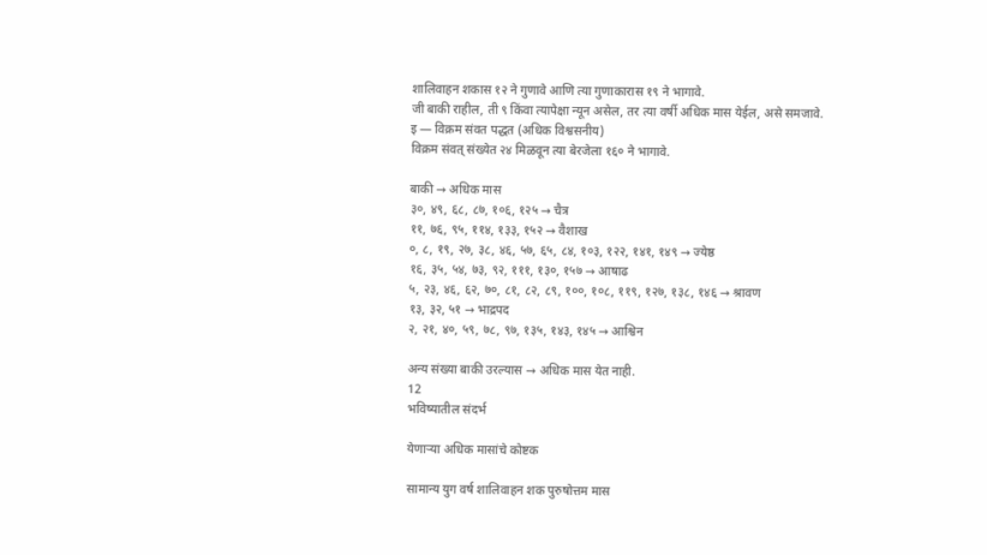शालिवाहन शकास १२ ने गुणावे आणि त्या गुणाकारास १९ ने भागावे.
जी बाकी राहील, ती ९ किंवा त्यापेक्षा न्यून असेल, तर त्या वर्षी अधिक मास येईल, असे समजावे.
इ — विक्रम संवत पद्धत (अधिक विश्वसनीय)
विक्रम संवत् संख्येत २४ मिळवून त्या बेरजेला १६० ने भागावे.

बाकी → अधिक मास
३०, ४९, ६८, ८७, १०६, १२५ → चैत्र
११, ७६, ९५, ११४, १३३, १५२ → वैशाख
०, ८, १९, २७, ३८, ४६, ५७, ६५, ८४, १०३, १२२, १४१, १४९ → ज्येष्ठ
१६, ३५, ५४, ७३, ९२, १११, १३०, १५७ → आषाढ
५, २३, ४६, ६२, ७०, ८१, ८२, ८९, १००, १०८, ११९, १२७, १३८, १४६ → श्रावण
१३, ३२, ५१ → भाद्रपद
२, २१, ४०, ५९, ७८, ९७, १३५, १४३, १४५ → आश्विन

अन्य संख्या बाकी उरल्यास → अधिक मास येत नाही.
12
भविष्यातील संदर्भ

येणाऱ्या अधिक मासांचे कोष्टक

सामान्य युग वर्ष शालिवाहन शक पुरुषोत्तम मास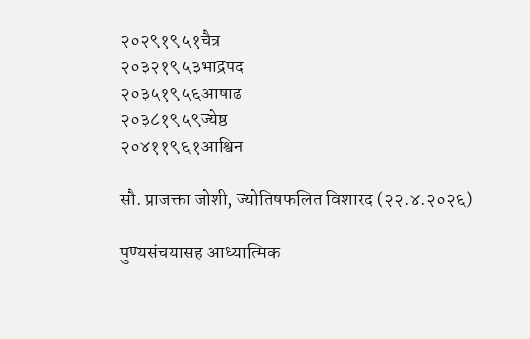२०२९१९५१चैत्र
२०३२१९५३भाद्रपद
२०३५१९५६आषाढ
२०३८१९५९ज्येष्ठ
२०४११९६१आश्विन

सौ. प्राजक्ता जोशी, ज्योतिषफलित विशारद (२२.४.२०२६)

पुण्यसंचयासह आध्यात्मिक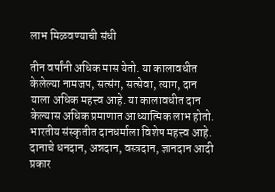लाभ मिळवण्याची संधी

तीन वर्षांनी अधिक मास येतो. या कालावधीत केलेल्या नामजप, सत्संग, सत्सेवा, त्याग, दान याला अधिक महत्त्व आहे. या कालावधीत दान केल्यास अधिक प्रमाणात आध्यात्मिक लाभ होतो. भारतीय संस्कृतीत दानधर्माला विशेष महत्त्व आहे. दानाचे धनदान, अन्नदान, वस्त्रदान, ज्ञानदान आदी प्रकार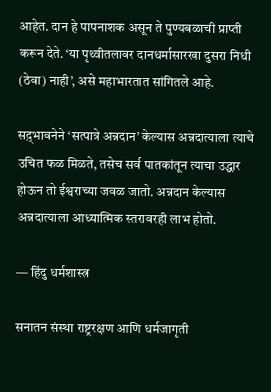आहेत. दान हे पापनाशक असून ते पुण्यबळाची प्राप्ती करून देते. ‘या पृथ्वीतलावर दानधर्मासारखा दुसरा निधी (ठेवा) नाही’, असे महाभारतात सांगितले आहे.

सद़्भावनेने ‘सत्पात्रे अन्नदान’ केल्यास अन्नदात्याला त्याचे उचित फळ मिळते, तसेच सर्व पातकांतून त्याचा उद्धार होऊन तो ईश्वराच्या जवळ जातो. अन्नदान केल्यास अन्नदात्याला आध्यात्मिक स्तरावरही लाभ होतो.

— हिंदु धर्मशास्त्र

सनातन संस्था राष्ट्ररक्षण आणि धर्मजागृती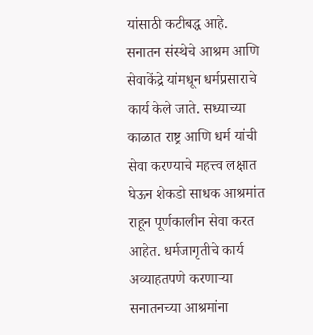यांसाठी कटीबद्ध आहे. सनातन संस्थेचे आश्रम आणि सेवाकेंद्रे यांमधून धर्मप्रसाराचे कार्य केले जाते. सध्याच्या काळात राष्ट्र आणि धर्म यांची सेवा करण्याचे महत्त्व लक्षात घेऊन शेकडो साधक आश्रमांत राहून पूर्णकालीन सेवा करत आहेत. धर्मजागृतीचे कार्य अव्याहतपणे करणाऱ्या सनातनच्या आश्रमांना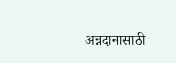अन्नदानासाठी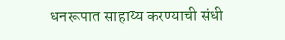धनरूपात साहाय्य करण्याची संधी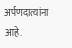अर्पणदात्यांना आहे.